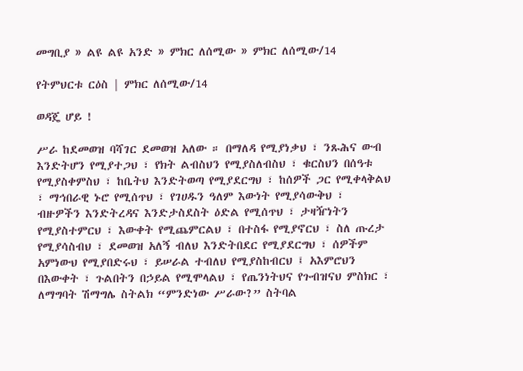መግቢያ » ልዩ ልዩ አንድ » ምክር ለሰሚው » ምክር ለሰሚው/14

የትምህርቱ ርዕስ | ምክር ለሰሚው/14

ወዳጄ ሆይ !

ሥራ ከደመወዝ ባሻገር ደመወዝ አለው ። በማለዳ የሚያነቃህ ፣ ንጹሕና ውብ እንድትሆን የሚያተጋህ ፣ የክት ልብስህን የሚያስለብስህ ፣ ቁርስህን በሰዓቱ የሚያስቀምስህ ፣ ከቤትህ እንድትወጣ የሚያደርግህ ፣ ከሰዎች ጋር የሚቀላቅልህ ፣ ማኅበራዊ ኑሮ የሚሰጥህ ፣ የገሀዱን ዓለም እውነት የሚያሳውቅህ ፣ ብዙዎችን እንድትረዳና እንድታስደስት ዕድል የሚሰጥህ ፣ ታዛዥነትን የሚያስተምርህ ፣ እውቀት የሚጨምርልህ ፣ በተስፋ የሚያኖርህ ፣ ስለ ጡረታ የሚያሳስብህ ፣ ደመወዝ አለኝ ብለህ እንድትበደር የሚያደርግህ ፣ ሰዎችም አምነውህ የሚያበድሩህ ፣ ይሠራል ተብለህ የሚያስከብርህ ፤ አእምሮህን በእውቀት ፣ ጉልበትን በኃይል የሚሞላልህ ፣ የጤንነትህና የጉብዝናህ ምስክር ፣ ለማግባት ሽማግሌ ስትልክ “ምንድነው ሥራው?” ስትባል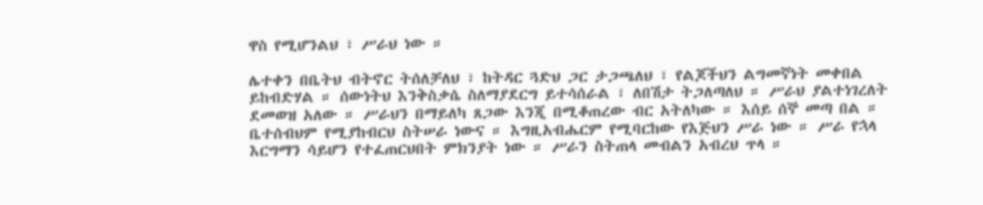ዋስ የሚሆንልህ ፣ ሥራህ ነው ።

ሌተቀን በቤትህ ብትኖር ትሰለቻለህ ፣ ከትዳር ጓድህ ጋር ታጋጫለህ ፣ የልጆችህን ልግመኛነት መቀበል ይከብድሃል ። ሰውነትህ እንቅስቃሴ ስለማያደርግ ይተሳሰራል ፣ ለበሽታ ትጋለጣለህ ። ሥራህ ያልተነገረለት ደመወዝ አለው ። ሥራህን በማይለካ ጸጋው እንጂ በሚቆጠረው ብር አትለካው ። እሰይ ሰኞ መጣ በል ። ቤተሰብህም የሚያከብርህ ስትሠራ ነውና ። እግዚአብሔርም የሚባርከው የእጅህን ሥራ ነው ። ሥራ የኋላ እርግማን ሳይሆን የተፈጠርህበት ምክንያት ነው ። ሥራን ስትጠላ መብልን አብረህ ጥላ ።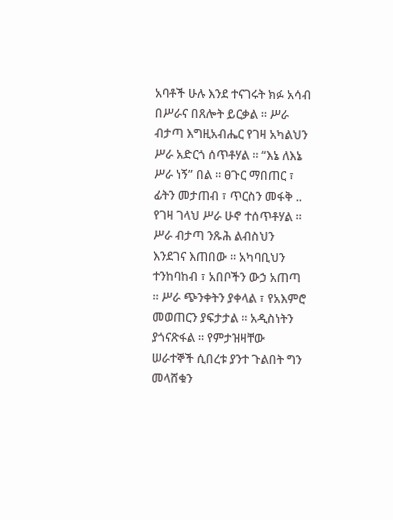አባቶች ሁሉ እንደ ተናገሩት ክፉ አሳብ በሥራና በጸሎት ይርቃል ። ሥራ ብታጣ እግዚአብሔር የገዛ አካልህን ሥራ አድርጎ ሰጥቶሃል ። “እኔ ለእኔ ሥራ ነኝ” በል ። ፀጉር ማበጠር ፣ ፊትን መታጠብ ፣ ጥርስን መፋቅ .. የገዛ ገላህ ሥራ ሁኖ ተሰጥቶሃል ። ሥራ ብታጣ ንጹሕ ልብስህን እንደገና እጠበው ። አካባቢህን ተንከባከብ ፣ አበቦችን ውኃ አጠጣ ። ሥራ ጭንቀትን ያቀላል ፣ የአእምሮ መወጠርን ያፍታታል ። አዲስነትን ያጎናጽፋል ። የምታዝዛቸው ሠራተኞች ሲበረቱ ያንተ ጉልበት ግን መላሸቁን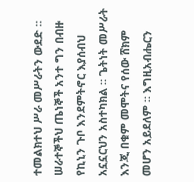ተመልክተህ ሥራ መሥራትን ውደድ ። ሠራተኞችህ ጤነኞች አንተ ግን በብዙ የኪኒን ጉቦ እንደምትኖር እያሰብህ አኗኗርህን አስተካክል ። ጌትነት መሥራት እንጂ በቁም መሞትና የሰው ሸክም መሆን አይደለም ። እግዚአብሔርን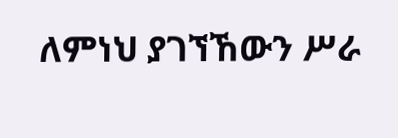ለምነህ ያገኘኸውን ሥራ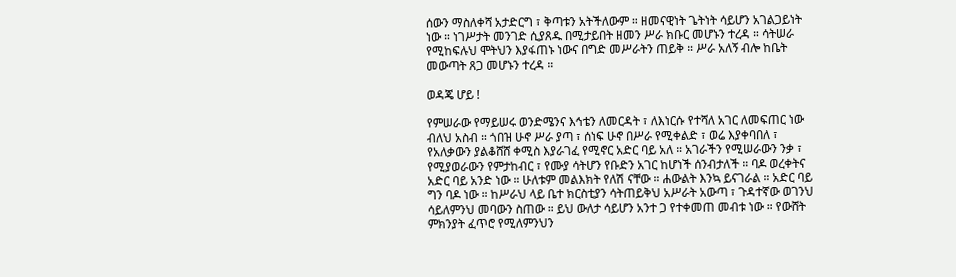ሰውን ማስለቀሻ አታድርግ ፣ ቅጣቱን አትችለውም ። ዘመናዊነት ጌትነት ሳይሆን አገልጋይነት ነው ። ነገሥታት መንገድ ሲያጸዱ በሚታይበት ዘመን ሥራ ክቡር መሆኑን ተረዳ ። ሳትሠራ የሚከፍሉህ ሞትህን እያፋጠኑ ነውና በግድ መሥራትን ጠይቅ ። ሥራ አለኝ ብሎ ከቤት መውጣት ጸጋ መሆኑን ተረዳ ።

ወዳጄ ሆይ !

የምሠራው የማይሠሩ ወንድሜንና እኅቴን ለመርዳት ፣ ለእነርሱ የተሻለ አገር ለመፍጠር ነው ብለህ አስብ ። ጎበዝ ሁኖ ሥራ ያጣ ፣ ሰነፍ ሁኖ በሥራ የሚቀልድ ፣ ወሬ እያቀባበለ ፣ የአለቃውን ያልቆሸሸ ቀሚስ እያራገፈ የሚኖር አድር ባይ አለ ። አገራችን የሚሠራውን ንቃ ፣ የሚያወራውን የምታከብር ፣ የሙያ ሳትሆን የቡድን አገር ከሆነች ሰንብታለች ። ባዶ ወረቀትና አድር ባይ አንድ ነው ። ሁለቱም መልእክት የለሽ ናቸው ። ሐውልት እንኳ ይናገራል ። አድር ባይ ግን ባዶ ነው ። ከሥራህ ላይ ቤተ ክርስቲያን ሳትጠይቅህ አሥራት አውጣ ፣ ጉዳተኛው ወገንህ ሳይለምንህ መባውን ስጠው ። ይህ ውለታ ሳይሆን አንተ ጋ የተቀመጠ መብቱ ነው ። የውሸት ምክንያት ፈጥሮ የሚለምንህን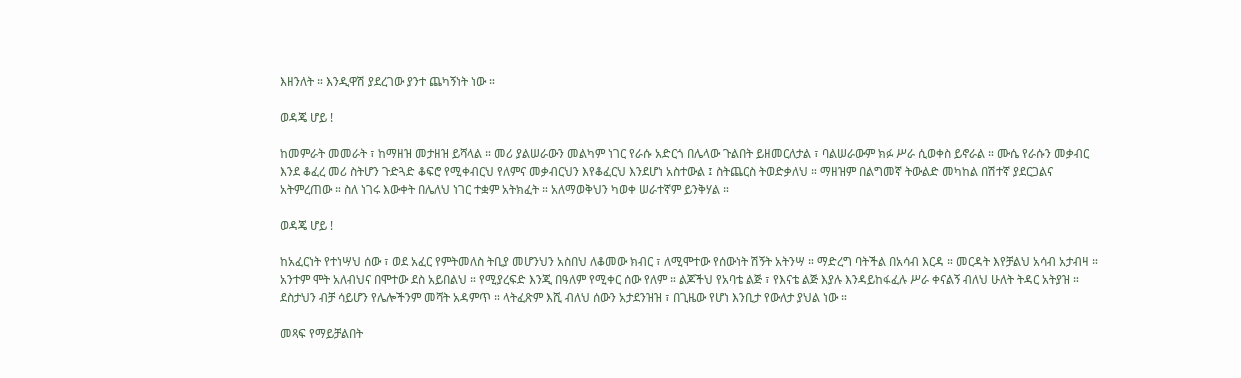እዘንለት ። እንዲዋሽ ያደረገው ያንተ ጨካኝነት ነው ።

ወዳጄ ሆይ !

ከመምራት መመራት ፣ ከማዘዝ መታዘዝ ይሻላል ። መሪ ያልሠራውን መልካም ነገር የራሱ አድርጎ በሌላው ጉልበት ይዘመርለታል ፣ ባልሠራውም ክፉ ሥራ ሲወቀስ ይኖራል ። ሙሴ የራሱን መቃብር እንደ ቆፈረ መሪ ስትሆን ጉድጓድ ቆፍሮ የሚቀብርህ የለምና መቃብርህን እየቆፈርህ እንደሆነ አስተውል ፤ ስትጨርስ ትወድቃለህ ። ማዘዝም በልግመኛ ትውልድ መካከል በሽተኛ ያደርጋልና አትምረጠው ። ስለ ነገሩ እውቀት በሌለህ ነገር ተቋም አትክፈት ። አለማወቅህን ካወቀ ሠራተኛም ይንቅሃል ።

ወዳጄ ሆይ !

ከአፈርነት የተነሣህ ሰው ፣ ወደ አፈር የምትመለስ ትቢያ መሆንህን አስበህ ለቆመው ክብር ፣ ለሚሞተው የሰውነት ሽኝት አትንሣ ። ማድረግ ባትችል በአሳብ እርዳ ። መርዳት እየቻልህ አሳብ አታብዛ ። አንተም ሞት አለብህና በሞተው ደስ አይበልህ ። የሚያረፍድ እንጂ በዓለም የሚቀር ሰው የለም ። ልጆችህ የአባቴ ልጅ ፣ የእናቴ ልጅ እያሉ እንዳይከፋፈሉ ሥራ ቀናልኝ ብለህ ሁለት ትዳር አትያዝ ። ደስታህን ብቻ ሳይሆን የሌሎችንም መሻት አዳምጥ ። ላትፈጽም እሺ ብለህ ሰውን አታደንዝዝ ፣ በጊዜው የሆነ እንቢታ የውለታ ያህል ነው ።

መጻፍ የማይቻልበት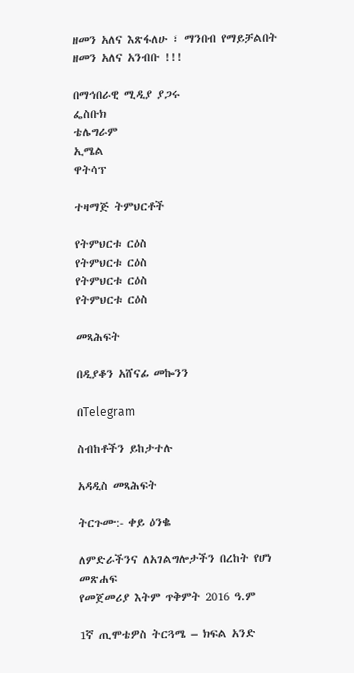ዘመን አለና እጽፋለሁ ፣ ማንበብ የማይቻልበት ዘመን አለና አንብቡ !!!

በማኅበራዊ ሚዲያ ያጋሩ
ፌስቡክ
ቴሌግራም
ኢሜል
ዋትሳፕ

ተዛማጅ ትምህርቶች

የትምህርቱ ርዕስ
የትምህርቱ ርዕስ
የትምህርቱ ርዕስ
የትምህርቱ ርዕስ

መጻሕፍት

በዲያቆን አሸናፊ መኰንን

በTelegram

ስብከቶችን ይከታተሉ

አዳዲስ መጻሕፍት

ትርጉሙ:- ቀይ ዕንቈ

ለምድራችንና ለአገልግሎታችን በረከት የሆነ መጽሐፍ
የመጀመሪያ እትም ጥቅምት 2016 ዓ.ም

1ኛ ጢሞቴዎስ ትርጓሜ – ክፍል አንድ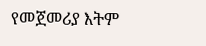የመጀመሪያ እትም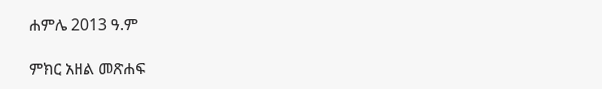ሐምሌ 2013 ዓ.ም

ምክር አዘል መጽሐፍ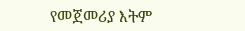የመጀመሪያ እትም